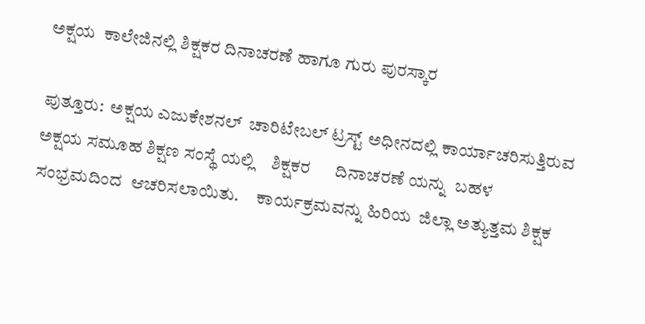ಅಕ್ಷಯ  ಕಾಲೇಜಿನಲ್ಲಿ ಶಿಕ್ಷಕರ ದಿನಾಚರಣೆ ಹಾಗೂ ಗುರು ಪುರಸ್ಕಾರ

ಪುತ್ತೂರು:  ಅಕ್ಷಯ ಎಜುಕೇಶನಲ್  ಚಾರಿಟೇಬಲ್ ಟ್ರಸ್ಟ್ ಅಧೀನದಲ್ಲಿ ಕಾರ್ಯಾಚರಿಸುತ್ತಿರುವ ಅಕ್ಷಯ ಸಮೂಹ ಶಿಕ್ಷಣ ಸಂಸ್ಥೆ ಯಲ್ಲಿ    ಶಿಕ್ಷಕರ      ದಿನಾಚರಣೆ ಯನ್ನು  ಬಹಳ  ಸಂಭ್ರಮದಿಂದ  ಆಚರಿಸಲಾಯಿತು.     ಕಾರ್ಯಕ್ರಮವನ್ನು ಹಿರಿಯ  ಜಿಲ್ಲಾ ಅತ್ಯುತ್ತಮ ಶಿಕ್ಷಕ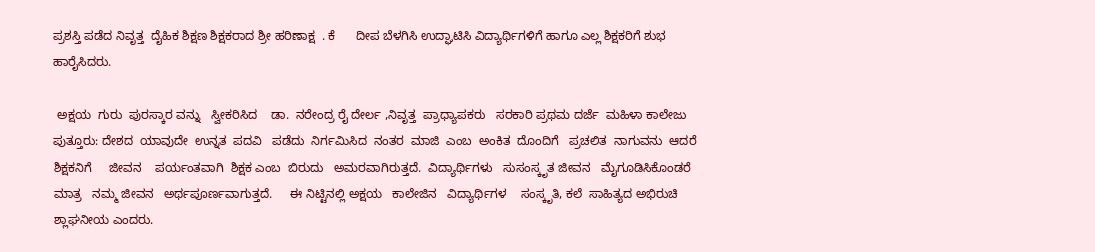ಪ್ರಶಸ್ತಿ ಪಡೆದ ನಿವೃತ್ತ  ದೈಹಿಕ ಶಿಕ್ಷಣ ಶಿಕ್ಷಕರಾದ ಶ್ರೀ ಹರಿಣಾಕ್ಷ  . ಕೆ      ದೀಪ ಬೆಳಗಿಸಿ ಉದ್ಘಾಟಿಸಿ ವಿದ್ಯಾರ್ಥಿಗಳಿಗೆ ಹಾಗೂ ಎಲ್ಲ ಶಿಕ್ಷಕರಿಗೆ ಶುಭ ಹಾರೈಸಿದರು.

 ಅಕ್ಷಯ  ಗುರು  ಪುರಸ್ಕಾರ ವನ್ನು   ಸ್ವೀಕರಿಸಿದ    ಡಾ.  ನರೇಂದ್ರ ರೈ ದೇರ್ಲ ,ನಿವೃತ್ತ  ಪ್ರಾಧ್ಯಾಪಕರು   ಸರಕಾರಿ ಪ್ರಥಮ ದರ್ಜೆ  ಮಹಿಳಾ ಕಾಲೇಜು ಪುತ್ತೂರು: ದೇಶದ  ಯಾವುದೇ  ಉನ್ನತ  ಪದವಿ   ಪಡೆದು  ನಿರ್ಗಮಿಸಿದ  ನಂತರ  ಮಾಜಿ  ಎಂಬ  ಅಂಕಿತ  ದೊಂದಿಗೆ   ಪ್ರಚಲಿತ  ನಾಗುವನು  ಆದರೆ  ಶಿಕ್ಷಕನಿಗೆ     ಜೀವನ    ಪರ್ಯಂತವಾಗಿ  ಶಿಕ್ಷಕ ಎಂಬ  ಬಿರುದು   ಅಮರವಾಗಿರುತ್ತದೆ.  ವಿದ್ಯಾರ್ಥಿಗಳು   ಸುಸಂಸ್ಕೃತ ಜೀವನ   ಮೈಗೂಡಿಸಿಕೊಂಡರೆ  ಮಾತ್ರ   ನಮ್ಮ ಜೀವನ   ಅರ್ಥಪೂರ್ಣವಾಗುತ್ತದೆ.     ಈ ನಿಟ್ಟಿನಲ್ಲಿ ಅಕ್ಷಯ   ಕಾಲೇಜಿನ   ವಿದ್ಯಾರ್ಥಿಗಳ    ಸಂಸ್ಕೃತಿ, ಕಲೆ  ಸಾಹಿತ್ಯದ ಅಭಿರುಚಿ ಶ್ಲಾಘನೀಯ ಎಂದರು.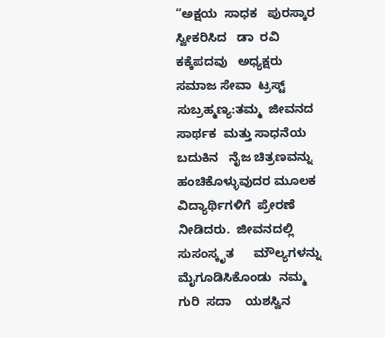“ಅಕ್ಷಯ  ಸಾಧಕ   ಪುರಸ್ಕಾರ     ಸ್ವೀಕರಿಸಿದ   ಡಾ  ರವಿ  ಕಕ್ಕೆಪದವು   ಅಧ್ಯಕ್ಷರು   ಸಮಾಜ ಸೇವಾ  ಟ್ರಸ್ಟ್   ಸುಬ್ರಹ್ಮಣ್ಯ:ತಮ್ಮ  ಜೀವನದ   ಸಾರ್ಥಕ  ಮತ್ತು ಸಾಧನೆಯ  ಬದುಕಿನ   ನೈಜ ಚಿತ್ರಣವನ್ನು  ಹಂಚಿಕೊಳ್ಳುವುದರ ಮೂಲಕ  ವಿದ್ಯಾರ್ಥಿಗಳಿಗೆ  ಪ್ರೇರಣೆ ನೀಡಿದರು.  ಜೀವನದಲ್ಲಿ   ಸುಸಂಸ್ಕೃತ      ಮೌಲ್ಯಗಳನ್ನು       ಮೈಗೂಡಿಸಿಕೊಂಡು  ನಮ್ಮ  ಗುರಿ  ಸದಾ    ಯಶಸ್ವಿನ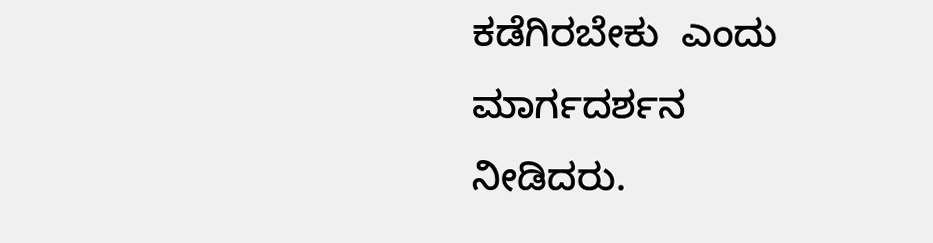ಕಡೆಗಿರಬೇಕು  ಎಂದು ಮಾರ್ಗದರ್ಶನ  ನೀಡಿದರು.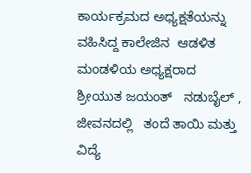ಕಾರ್ಯಕ್ರಮದ ಅಧ್ಯಕ್ಷತೆಯನ್ನು   ವಹಿಸಿದ್ದ ಕಾಲೇಜಿನ  ಆಡಳಿತ ಮಂಡಳಿಯ ಅಧ್ಯಕ್ಷರಾದ      ಶ್ರೀಯುತ ಜಯಂತ್   ನಡುಬೈಲ್ , ಜೀವನದಲ್ಲಿ   ತಂದೆ ತಾಯಿ ಮತ್ತು   ವಿದ್ಯೆ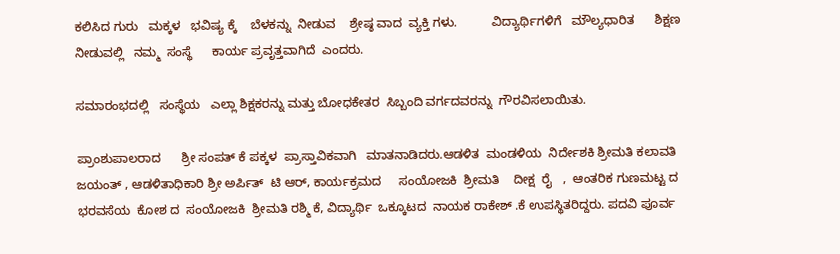ಕಲಿಸಿದ ಗುರು   ಮಕ್ಕಳ   ಭವಿಷ್ಯ ಕ್ಕೆ    ಬೆಳಕನ್ನು  ನೀಡುವ    ಶ್ರೇಷ್ಠ ವಾದ  ವ್ಯಕ್ತಿ ಗಳು.          ವಿದ್ಯಾರ್ಥಿಗಳಿಗೆ   ಮೌಲ್ಯಧಾರಿತ      ಶಿಕ್ಷಣ  ನೀಡುವಲ್ಲಿ   ನಮ್ಮ  ಸಂಸ್ಥೆ      ಕಾರ್ಯ ಪ್ರವೃತ್ತವಾಗಿದೆ  ಎಂದರು.

ಸಮಾರಂಭದಲ್ಲಿ   ಸಂಸ್ಥೆಯ   ಎಲ್ಲಾ ಶಿಕ್ಷಕರನ್ನು ಮತ್ತು ಬೋಧಕೇತರ  ಸಿಬ್ಬಂದಿ ವರ್ಗದವರನ್ನು  ಗೌರವಿಸಲಾಯಿತು.

ಪ್ರಾಂಶುಪಾಲರಾದ      ಶ್ರೀ ಸಂಪತ್ ಕೆ ಪಕ್ಕಳ  ಪ್ರಾಸ್ತಾವಿಕವಾಗಿ   ಮಾತನಾಡಿದರು.ಆಡಳಿತ  ಮಂಡಳಿಯ  ನಿರ್ದೇಶಕಿ ಶ್ರೀಮತಿ ಕಲಾವತಿ ಜಯಂತ್ , ಆಡಳಿತಾಧಿಕಾರಿ ಶ್ರೀ ಅರ್ಪಿತ್  ಟಿ ಆರ್, ಕಾರ್ಯಕ್ರಮದ     ಸಂಯೋಜಕಿ  ಶ್ರೀಮತಿ    ದೀಕ್ಷ  ರೈ   ,  ಆಂತರಿಕ ಗುಣಮಟ್ಟ ದ ಭರವಸೆಯ  ಕೋಶ ದ  ಸಂಯೋಜಕಿ  ಶ್ರೀಮತಿ ರಶ್ಮಿ ಕೆ, ವಿದ್ಯಾರ್ಥಿ  ಒಕ್ಕೂಟದ  ನಾಯಕ ರಾಕೇಶ್ .ಕೆ ಉಪಸ್ಥಿತರಿದ್ದರು. ಪದವಿ ಪೂರ್ವ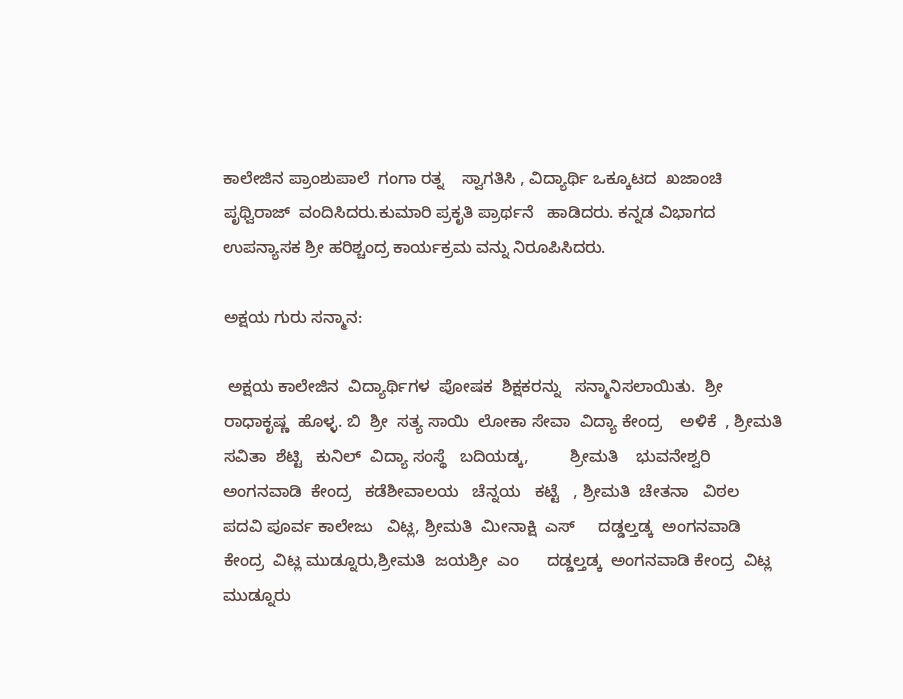ಕಾಲೇಜಿನ ಪ್ರಾಂಶುಪಾಲೆ  ಗಂಗಾ ರತ್ನ    ಸ್ವಾಗತಿಸಿ , ವಿದ್ಯಾರ್ಥಿ ಒಕ್ಕೂಟದ  ಖಜಾಂಚಿ    ಪೃಥ್ವಿರಾಜ್  ವಂದಿಸಿದರು.ಕುಮಾರಿ ಪ್ರಕೃತಿ ಪ್ರಾರ್ಥನೆ   ಹಾಡಿದರು. ಕನ್ನಡ ವಿಭಾಗದ ಉಪನ್ಯಾಸಕ ಶ್ರೀ ಹರಿಶ್ಚಂದ್ರ ಕಾರ್ಯಕ್ರಮ ವನ್ನು ನಿರೂಪಿಸಿದರು.

ಅಕ್ಷಯ ಗುರು ಸನ್ಮಾನ:

 ಅಕ್ಷಯ ಕಾಲೇಜಿನ  ವಿದ್ಯಾರ್ಥಿಗಳ  ಪೋಷಕ  ಶಿಕ್ಷಕರನ್ನು   ಸನ್ಮಾನಿಸಲಾಯಿತು.  ಶ್ರೀ  ರಾಧಾಕೃಷ್ಣ  ಹೊಳ್ಳ. ಬಿ  ಶ್ರೀ  ಸತ್ಯ ಸಾಯಿ  ಲೋಕಾ ಸೇವಾ  ವಿದ್ಯಾ ಕೇಂದ್ರ    ಅಳಿಕೆ  , ಶ್ರೀಮತಿ  ಸವಿತಾ  ಶೆಟ್ಟಿ   ಕುನಿಲ್  ವಿದ್ಯಾ ಸಂಸ್ಥೆ   ಬದಿಯಡ್ಕ,         ಶ್ರೀಮತಿ    ಭುವನೇಶ್ವರಿ ಅಂಗನವಾಡಿ  ಕೇಂದ್ರ   ಕಡೆಶೀವಾಲಯ   ಚೆನ್ನಯ   ಕಟ್ಟೆ   , ಶ್ರೀಮತಿ  ಚೇತನಾ   ವಿಠಲ  ಪದವಿ ಪೂರ್ವ ಕಾಲೇಜು   ವಿಟ್ಲ, ಶ್ರೀಮತಿ  ಮೀನಾಕ್ಷಿ  ಎಸ್     ದಡ್ಡಲ್ತಡ್ಕ  ಅಂಗನವಾಡಿ ಕೇಂದ್ರ  ವಿಟ್ಲ ಮುಡ್ನೂರು,ಶ್ರೀಮತಿ  ಜಯಶ್ರೀ  ಎಂ      ದಡ್ಡಲ್ತಡ್ಕ  ಅಂಗನವಾಡಿ ಕೇಂದ್ರ  ವಿಟ್ಲ ಮುಡ್ನೂರು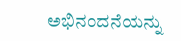ಅಭಿನಂದನೆಯನ್ನು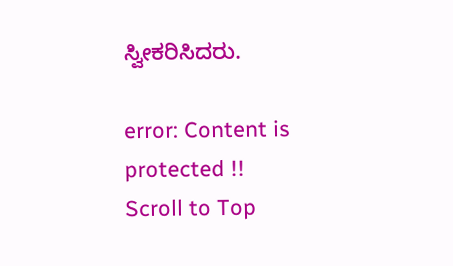ಸ್ವೀಕರಿಸಿದರು.

error: Content is protected !!
Scroll to Top